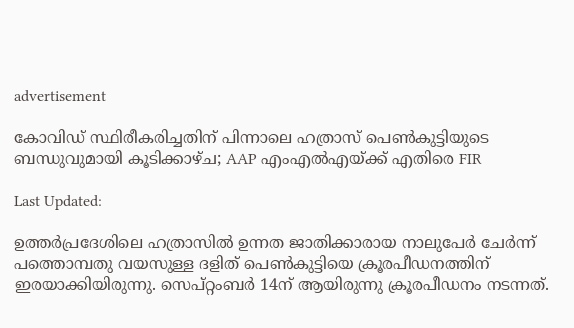advertisement

കോവിഡ് സ്ഥിരീകരിച്ചതിന് പിന്നാലെ ഹത്രാസ് പെൺകുട്ടിയുടെ ബന്ധുവുമായി കൂടിക്കാഴ്ച; AAP എംഎൽഎയ്ക്ക് എതിരെ FIR

Last Updated:

ഉത്തർപ്രദേശിലെ ഹത്രാസിൽ ഉന്നത ജാതിക്കാരായ നാലുപേർ ചേർന്ന് പത്തൊമ്പതു വയസുള്ള ദളിത് പെൺകുട്ടിയെ ക്രൂരപീഡനത്തിന് ഇരയാക്കിയിരുന്നു. സെപ്റ്റംബർ 14ന് ആയിരുന്നു ക്രൂരപീഡനം നടന്നത്.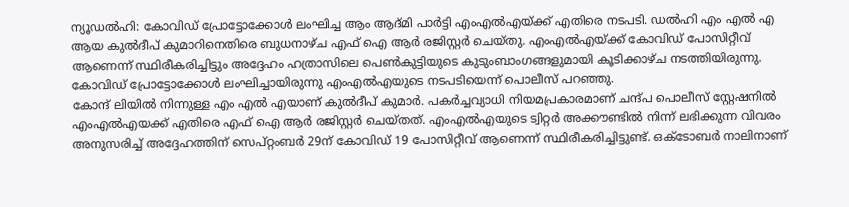ന്യൂഡൽഹി: കോവിഡ് പ്രോട്ടോക്കോൾ ലംഘിച്ച ആം ആദ്മി പാർട്ടി എംഎൽഎയ്ക്ക് എതിരെ നടപടി. ഡൽഹി എം എൽ എ ആയ കുൽദീപ് കുമാറിനെതിരെ ബുധനാഴ്ച എഫ് ഐ ആർ രജിസ്റ്റർ ചെയ്തു. എംഎൽഎയ്ക്ക് കോവിഡ് പോസിറ്റീവ് ആണെന്ന് സ്ഥിരീകരിച്ചിട്ടും അദ്ദേഹം ഹത്രാസിലെ പെൺകുട്ടിയുടെ കുടുംബാംഗങ്ങളുമായി കൂടിക്കാഴ്ച നടത്തിയിരുന്നു. കോവിഡ് പ്രോട്ടോക്കോൾ ലംഘിച്ചായിരുന്നു എംഎൽഎയുടെ നടപടിയെന്ന് പൊലീസ് പറഞ്ഞു.
കോന്ദ് ലിയിൽ നിന്നുള്ള എം എൽ എയാണ് കുൽദീപ് കുമാർ. പകർച്ചവ്യാധി നിയമപ്രകാരമാണ് ചന്ദ്പ പൊലീസ് സ്റ്റേഷനിൽ എംഎൽഎയക്ക് എതിരെ എഫ് ഐ ആർ രജിസ്റ്റർ ചെയ്തത്. എംഎൽഎയുടെ ട്വിറ്റർ അക്കൗണ്ടിൽ നിന്ന് ലഭിക്കുന്ന വിവരം അനുസരിച്ച് അദ്ദേഹത്തിന് സെപ്റ്റംബർ 29ന് കോവിഡ് 19 പോസിറ്റീവ് ആണെന്ന് സ്ഥിരീകരിച്ചിട്ടുണ്ട്. ഒക്ടോബർ നാലിനാണ്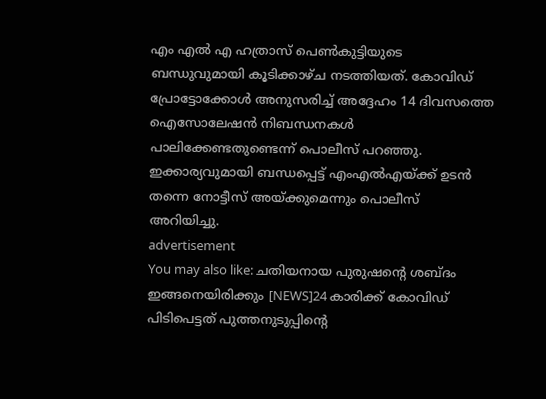എം എൽ എ ഹത്രാസ് പെൺകുട്ടിയുടെ ബന്ധുവുമായി കൂടിക്കാഴ്ച നടത്തിയത്. കോവിഡ് പ്രോട്ടോക്കോൾ അനുസരിച്ച് അദ്ദേഹം 14 ദിവസത്തെ ഐസോലേഷൻ നിബന്ധനകൾ പാലിക്കേണ്ടതുണ്ടെന്ന് പൊലീസ് പറഞ്ഞു. ഇക്കാര്യവുമായി ബന്ധപ്പെട്ട് എംഎൽഎയ്ക്ക് ഉടൻ തന്നെ നോട്ടീസ് അയ്ക്കുമെന്നും പൊലീസ് അറിയിച്ചു.
advertisement
You may also like: ചതിയനായ പുരുഷന്റെ ശബ്ദം ഇങ്ങനെയിരിക്കും [NEWS]24 കാരിക്ക് കോവിഡ് പിടിപെട്ടത് പുത്തനുടുപ്പിന്റെ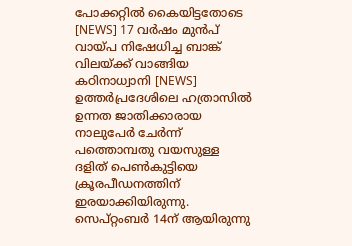പോക്കറ്റിൽ കൈയിട്ടതോടെ [NEWS] 17 വർഷം മുൻപ് വായ്പ നിഷേധിച്ച ബാങ്ക് വിലയ്ക്ക് വാങ്ങിയ കഠിനാധ്വാനി [NEWS]
ഉത്തർപ്രദേശിലെ ഹത്രാസിൽ ഉന്നത ജാതിക്കാരായ നാലുപേർ ചേർന്ന് പത്തൊമ്പതു വയസുള്ള ദളിത് പെൺകുട്ടിയെ ക്രൂരപീഡനത്തിന് ഇരയാക്കിയിരുന്നു. സെപ്റ്റംബർ 14ന് ആയിരുന്നു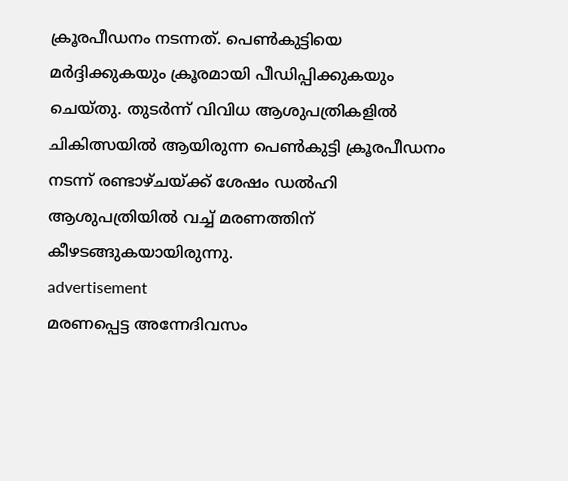ക്രൂരപീഡനം നടന്നത്. പെൺകുട്ടിയെ മർദ്ദിക്കുകയും ക്രൂരമായി പീഡിപ്പിക്കുകയും ചെയ്തു. തുടർന്ന് വിവിധ ആശുപത്രികളിൽ ചികിത്സയിൽ ആയിരുന്ന പെൺകുട്ടി ക്രൂരപീഡനം നടന്ന് രണ്ടാഴ്ചയ്ക്ക് ശേഷം ഡൽഹി ആശുപത്രിയിൽ വച്ച് മരണത്തിന് കീഴടങ്ങുകയായിരുന്നു.
advertisement
മരണപ്പെട്ട അന്നേദിവസം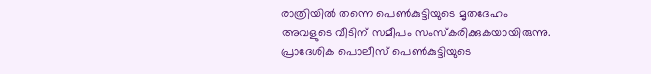രാത്രിയിൽ തന്നെ പെൺകുട്ടിയുടെ മൃതദേഹം അവളുടെ വീടിന് സമീപം സംസ്കരിക്കുകയായിരുന്നു. പ്രാദേശിക പൊലീസ് പെൺകുട്ടിയുടെ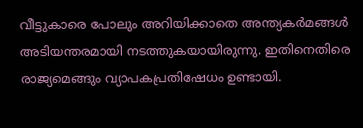വീട്ടുകാരെ പോലും അറിയിക്കാതെ അന്ത്യകർമങ്ങൾ അടിയന്തരമായി നടത്തുകയായിരുന്നു. ഇതിനെതിരെ രാജ്യമെങ്ങും വ്യാപകപ്രതിഷേധം ഉണ്ടായി.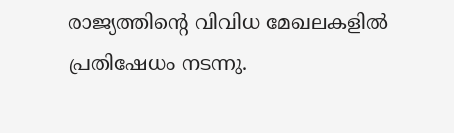രാജ്യത്തിന്റെ വിവിധ മേഖലകളിൽ പ്രതിഷേധം നടന്നു.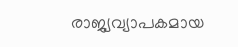രാജ്യവ്യാപകമായ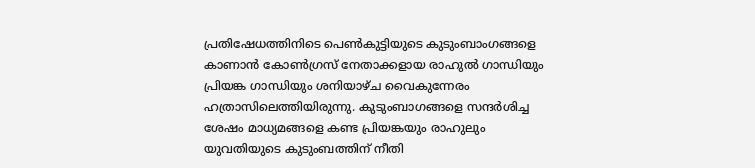പ്രതിഷേധത്തിനിടെ പെൺകുട്ടിയുടെ കുടുംബാംഗങ്ങളെ കാണാൻ കോൺഗ്രസ് നേതാക്കളായ രാഹുൽ ഗാന്ധിയും പ്രിയങ്ക ഗാന്ധിയും ശനിയാഴ്ച വൈകുന്നേരം ഹത്രാസിലെത്തിയിരുന്നു. കുടുംബാഗങ്ങളെ സന്ദർശിച്ച ശേഷം മാധ്യമങ്ങളെ കണ്ട പ്രിയങ്കയും രാഹുലും യുവതിയുടെ കുടുംബത്തിന് നീതി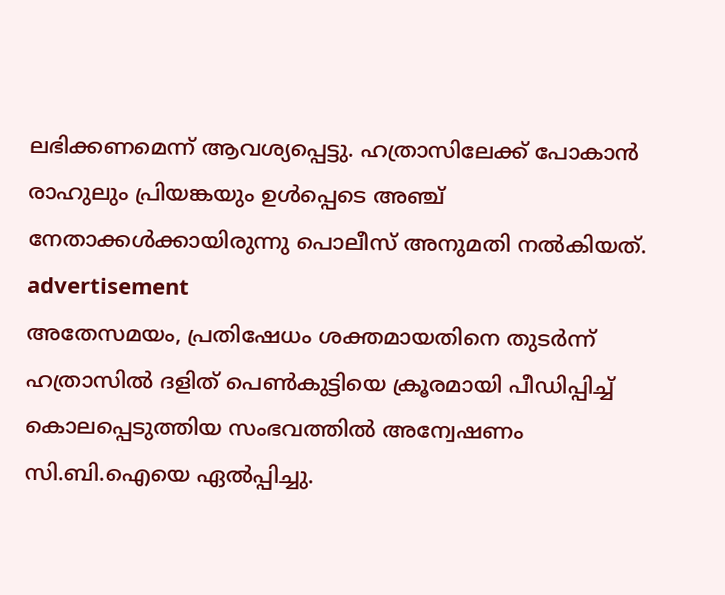ലഭിക്കണമെന്ന് ആവശ്യപ്പെട്ടു. ഹത്രാസിലേക്ക് പോകാൻ രാഹുലും പ്രിയങ്കയും ഉൾപ്പെടെ അഞ്ച് നേതാക്കൾക്കായിരുന്നു പൊലീസ് അനുമതി നൽകിയത്.
advertisement
അതേസമയം, പ്രതിഷേധം ശക്തമായതിനെ തുടർന്ന് ഹത്രാസിൽ ദളിത് പെൺകുട്ടിയെ ക്രൂരമായി പീഡിപ്പിച്ച് കൊലപ്പെടുത്തിയ സംഭവത്തിൽ അന്വേഷണം സി.ബി.ഐയെ ഏൽപ്പിച്ചു.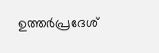ഉത്തർപ്രദേശ്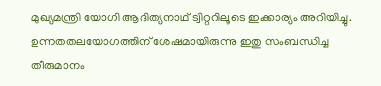മുഖ്യമന്ത്രി യോഗി ആദിത്യനാഥ് ട്വിറ്ററിലൂടെ ഇക്കാര്യം അറിയിച്ചു. ഉന്നതതലയോഗത്തിന് ശേഷമായിരുന്നു ഇതു സംബന്ധിച്ച തീരുമാനം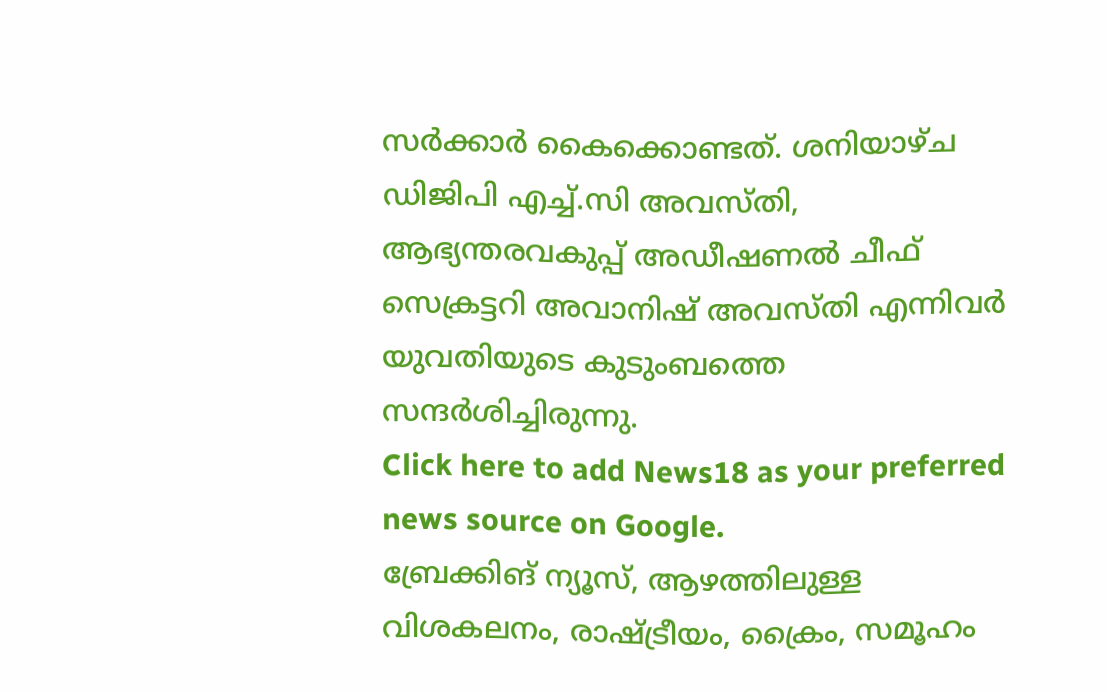സർക്കാർ കൈക്കൊണ്ടത്. ശനിയാഴ്ച ഡിജിപി എച്ച്.സി അവസ്തി, ആഭ്യന്തരവകുപ്പ് അഡീഷണൽ ചീഫ് സെക്രട്ടറി അവാനിഷ് അവസ്തി എന്നിവർ യുവതിയുടെ കുടുംബത്തെ സന്ദർശിച്ചിരുന്നു.
Click here to add News18 as your preferred news source on Google.
ബ്രേക്കിങ് ന്യൂസ്, ആഴത്തിലുള്ള വിശകലനം, രാഷ്ട്രീയം, ക്രൈം, സമൂഹം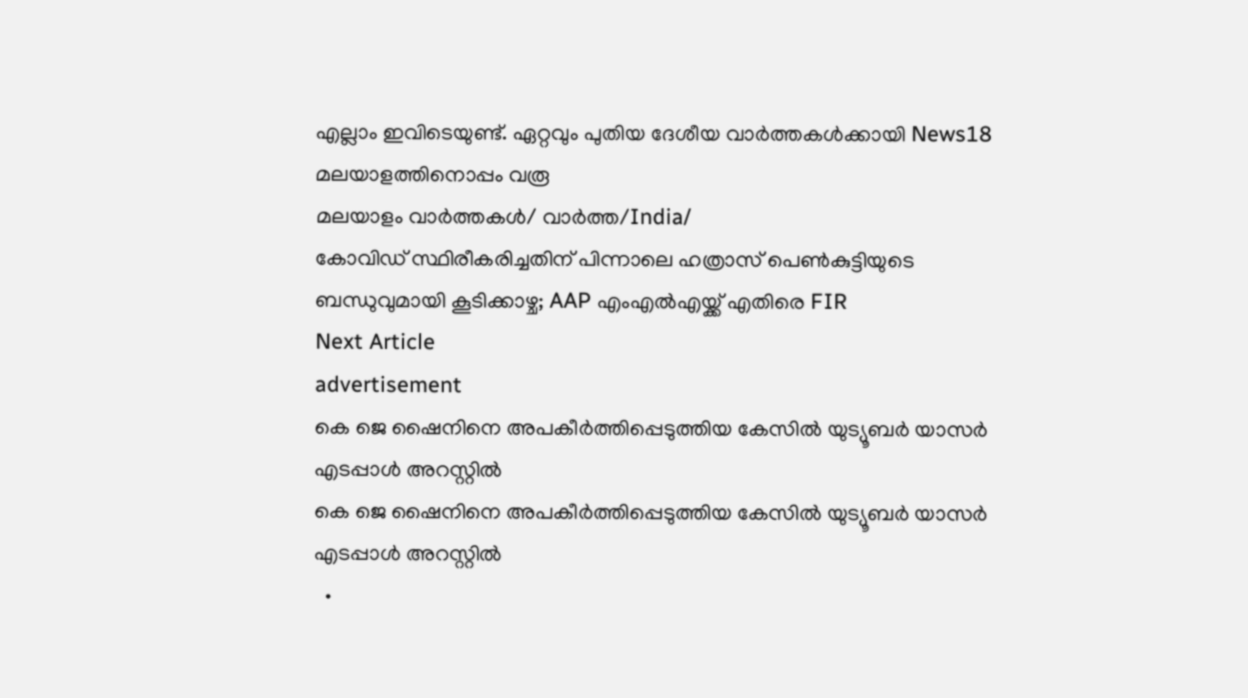എല്ലാം ഇവിടെയുണ്ട്. ഏറ്റവും പുതിയ ദേശീയ വാർത്തകൾക്കായി News18 മലയാളത്തിനൊപ്പം വരൂ
മലയാളം വാർത്തകൾ/ വാർത്ത/India/
കോവിഡ് സ്ഥിരീകരിച്ചതിന് പിന്നാലെ ഹത്രാസ് പെൺകുട്ടിയുടെ ബന്ധുവുമായി കൂടിക്കാഴ്ച; AAP എംഎൽഎയ്ക്ക് എതിരെ FIR
Next Article
advertisement
കെ ജെ ഷൈനിനെ അപകീർത്തിപ്പെടുത്തിയ കേസിൽ യുട്യൂബർ യാസർ എടപ്പാള്‍ അറസ്റ്റിൽ
കെ ജെ ഷൈനിനെ അപകീർത്തിപ്പെടുത്തിയ കേസിൽ യുട്യൂബർ യാസർ എടപ്പാള്‍ അറസ്റ്റിൽ
  •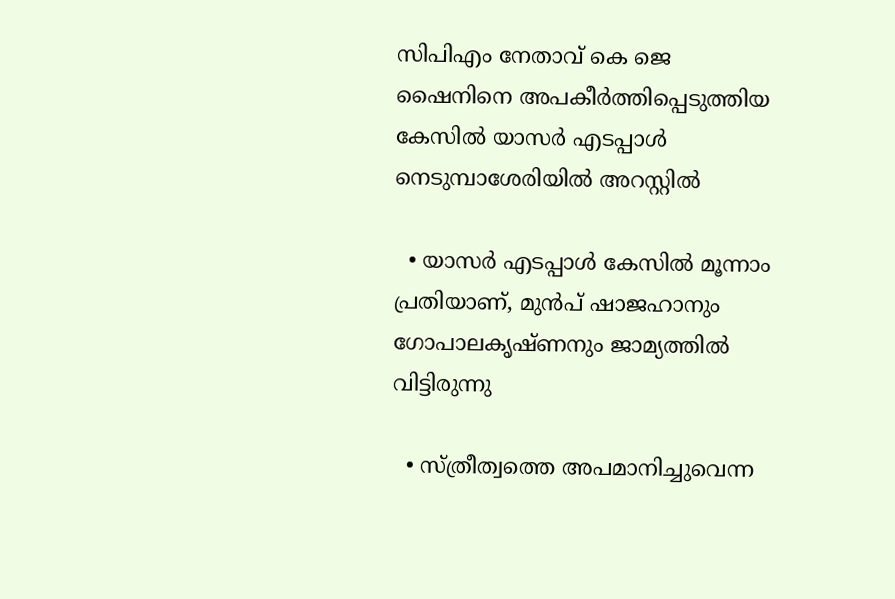സിപിഎം നേതാവ് കെ ജെ ഷൈനിനെ അപകീർത്തിപ്പെടുത്തിയ കേസിൽ യാസർ എടപ്പാൾ നെടുമ്പാശേരിയിൽ അറസ്റ്റിൽ

  • യാസർ എടപ്പാൾ കേസിൽ മൂന്നാം പ്രതിയാണ്, മുൻപ് ഷാജഹാനും ഗോപാലകൃഷ്ണനും ജാമ്യത്തിൽ വിട്ടിരുന്നു

  • സ്ത്രീത്വത്തെ അപമാനിച്ചുവെന്ന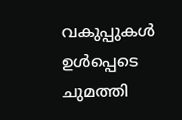വകുപ്പുകൾ ഉൾപ്പെടെ ചുമത്തി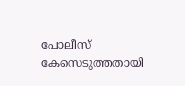പോലീസ് കേസെടുത്തതായി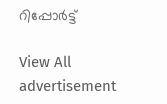റിപ്പോർട്ട്

View All
advertisement